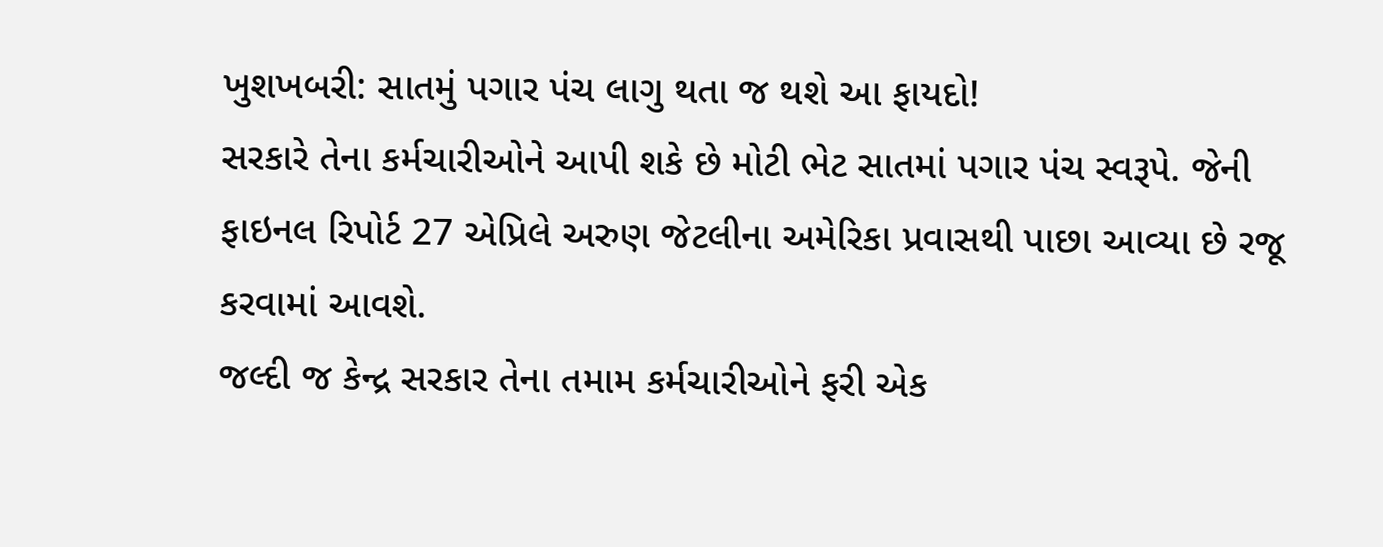ખુશખબરી: સાતમું પગાર પંચ લાગુ થતા જ થશે આ ફાયદો!
સરકારે તેના કર્મચારીઓને આપી શકે છે મોટી ભેટ સાતમાં પગાર પંચ સ્વરૂપે. જેની ફાઇનલ રિપોર્ટ 27 એપ્રિલે અરુણ જેટલીના અમેરિકા પ્રવાસથી પાછા આવ્યા છે રજૂ કરવામાં આવશે.
જલ્દી જ કેન્દ્ર સરકાર તેના તમામ કર્મચારીઓને ફરી એક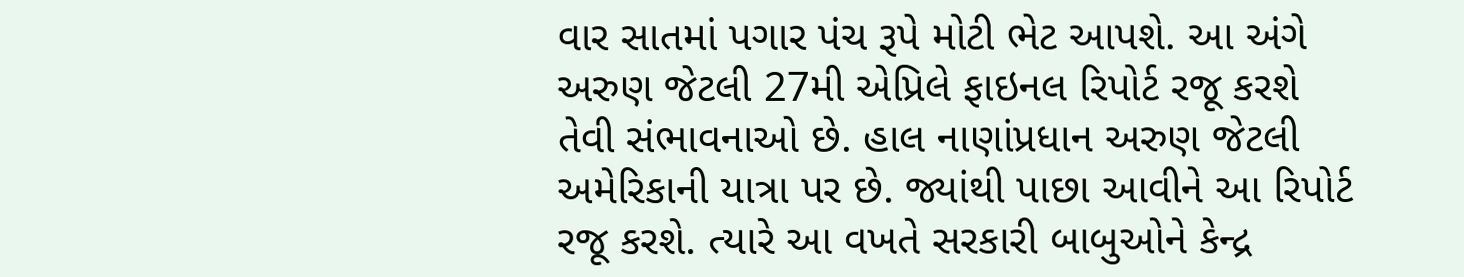વાર સાતમાં પગાર પંચ રૂપે મોટી ભેટ આપશે. આ અંગે અરુણ જેટલી 27મી એપ્રિલે ફાઇનલ રિપોર્ટ રજૂ કરશે તેવી સંભાવનાઓ છે. હાલ નાણાંપ્રધાન અરુણ જેટલી અમેરિકાની યાત્રા પર છે. જ્યાંથી પાછા આવીને આ રિપોર્ટ રજૂ કરશે. ત્યારે આ વખતે સરકારી બાબુઓને કેન્દ્ર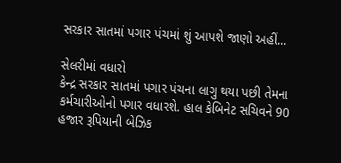સરકાર સાતમાં પગાર પંચમાં શું આપશે જાણો અહીં...

સેલરીમાં વધારો
કેન્દ્ર સરકાર સાતમાં પગાર પંચના લાગુ થયા પછી તેમના કર્મચારીઓનો પગાર વધારશે. હાલ કેબિનેટ સચિવને 90 હજાર રૂપિયાની બેઝિક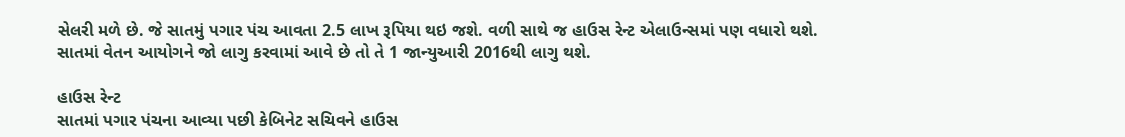સેલરી મળે છે. જે સાતમું પગાર પંચ આવતા 2.5 લાખ રૂપિયા થઇ જશે. વળી સાથે જ હાઉસ રેન્ટ એલાઉન્સમાં પણ વધારો થશે. સાતમાં વેતન આયોગને જો લાગુ કરવામાં આવે છે તો તે 1 જાન્યુઆરી 2016થી લાગુ થશે.

હાઉસ રેન્ટ
સાતમાં પગાર પંચના આવ્યા પછી કેબિનેટ સચિવને હાઉસ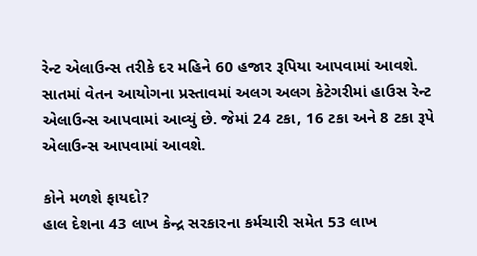રેન્ટ એલાઉન્સ તરીકે દર મહિને 60 હજાર રૂપિયા આપવામાં આવશે. સાતમાં વેતન આયોગના પ્રસ્તાવમાં અલગ અલગ કેટેગરીમાં હાઉસ રેન્ટ એલાઉન્સ આપવામાં આવ્યું છે. જેમાં 24 ટકા, 16 ટકા અને 8 ટકા રૂપે એલાઉન્સ આપવામાં આવશે.

કોને મળશે ફાયદો?
હાલ દેશના 43 લાખ કેન્દ્ર સરકારના કર્મચારી સમેત 53 લાખ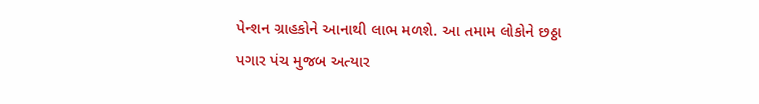પેન્શન ગ્રાહકોને આનાથી લાભ મળશે. આ તમામ લોકોને છઠ્ઠા પગાર પંચ મુજબ અત્યાર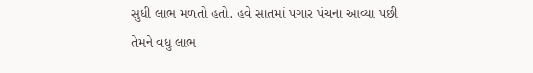સુધી લાભ મળતો હતો. હવે સાતમાં પગાર પંચના આવ્યા પછી તેમને વધુ લાભ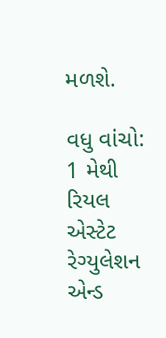મળશે.

વધુ વાંચો:
1 મેથી રિયલ એસ્ટેટ રેગ્યુલેશન એન્ડ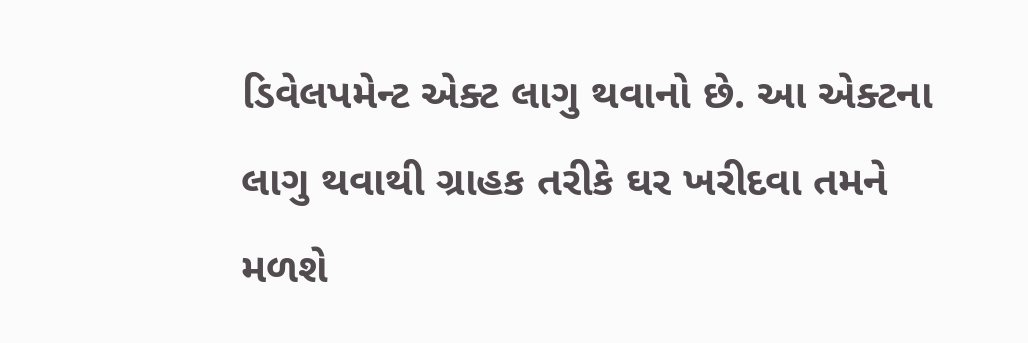ડિવેલપમેન્ટ એક્ટ લાગુ થવાનો છે. આ એક્ટના લાગુ થવાથી ગ્રાહક તરીકે ઘર ખરીદવા તમને મળશે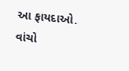આ ફાયદાઓ. વાંચો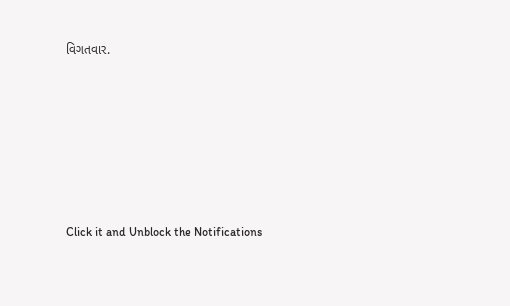વિગતવાર.












Click it and Unblock the Notifications